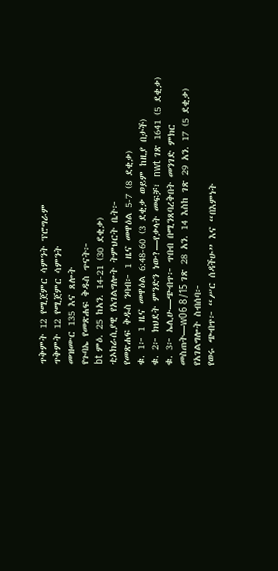ጥቅምት 12 የሚጀምር ሳምንት ፕሮግራም
ጥቅምት 12 የሚጀምር ሳምንት
መዝሙር 135 እና ጸሎት
የጉባኤ የመጽሐፍ ቅዱስ ጥናት፦
bt ምዕ. 25 ከአን. 14-21 (30 ደቂቃ)
ቲኦክራሲያዊ የአገልግሎት ትምህርት ቤት፦
የመጽሐፍ ቅዱስ ንባብ፦ 1 ዜና መዋዕል 5-7 (8 ደቂቃ)
ቁ. 1፦ 1 ዜና መዋዕል 6:48-60 (3 ደቂቃ ወይም ከዚያ በታች)
ቁ. 2፦ ክህደት ምንድን ነው?—የቃላት መፍቻ፣ nwt ገጽ 1641 (5 ደቂቃ)
ቁ. 3፦ ኤሊሁ—ጭብጥ፦ ጥበብ በሚንጸባረቅበት መንገድ ምክር መስጠት—w06 8/15 ገጽ 28 አን. 14 እስከ ገጽ 29 አን. 17 (5 ደቂቃ)
የአገልግሎት ስብሰባ፦
የወሩ ጭብጥ፦ “ሥር ሰዳችሁ” እና “በእምነት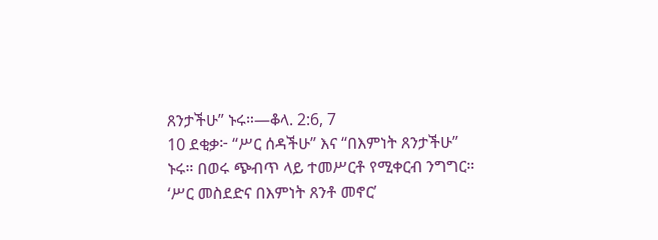ጸንታችሁ” ኑሩ።—ቆላ. 2:6, 7
10 ደቂቃ፦ “ሥር ሰዳችሁ” እና “በእምነት ጸንታችሁ” ኑሩ። በወሩ ጭብጥ ላይ ተመሥርቶ የሚቀርብ ንግግር። ‘ሥር መስደድና በእምነት ጸንቶ መኖር’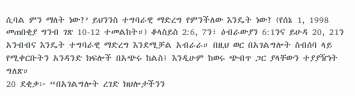ሲባል ምን ማለት ነው?’ ይህንንስ ተግባራዊ ማድረግ የምንችለው እንዴት ነው? (የሰኔ 1, 1998 መጠበቂያ ግንብ ገጽ 10-12 ተመልከት።) ቆላስይስ 2:6, 7ን፣ ዕብራውያን 6:1ንና ይሁዳ 20, 21ን አንብብና እንዴት ተግባራዊ ማድረግ እንደሚቻል አብራራ። በዚህ ወር በአገልግሎት ስብሰባ ላይ የሚቀርቡትን አንዳንድ ክፍሎች በአጭሩ ከልስ፤ እንዲሁም ከወሩ ጭብጥ ጋር ያላቸውን ተያያዥነት ግለጽ።
20 ደቂቃ፦ “በአገልግሎት ረገድ ክህሎታችንን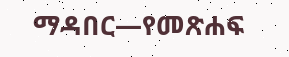ማዳበር—የመጽሐፍ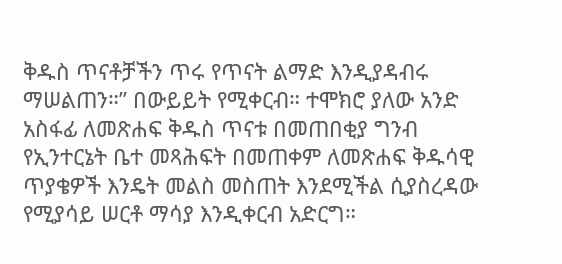ቅዱስ ጥናቶቻችን ጥሩ የጥናት ልማድ እንዲያዳብሩ ማሠልጠን።” በውይይት የሚቀርብ። ተሞክሮ ያለው አንድ አስፋፊ ለመጽሐፍ ቅዱስ ጥናቱ በመጠበቂያ ግንብ የኢንተርኔት ቤተ መጻሕፍት በመጠቀም ለመጽሐፍ ቅዱሳዊ ጥያቄዎች እንዴት መልስ መስጠት እንደሚችል ሲያስረዳው የሚያሳይ ሠርቶ ማሳያ እንዲቀርብ አድርግ።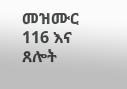መዝሙር 116 እና ጸሎት